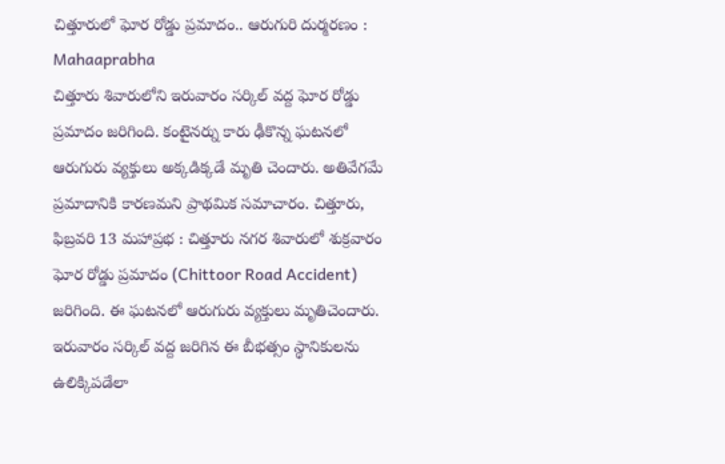చిత్తూరులో ఘోర రోడ్డు ప్రమాదం.. ఆరుగురి దుర్మరణం : Mahaaprabha
చిత్తూరు శివారులోని ఇరువారం సర్కిల్ వద్ద ఘోర రోడ్డు ప్రమాదం జరిగింది. కంటైనర్ను కారు ఢీకొన్న ఘటనలో ఆరుగురు వ్యక్తులు అక్కడిక్కడే మృతి చెందారు. అతివేగమే ప్రమాదానికి కారణమని ప్రాథమిక సమాచారం. చిత్తూరు, ఫిబ్రవరి 13 మహాప్రభ : చిత్తూరు నగర శివారులో శుక్రవారం ఘోర రోడ్డు ప్రమాదం (Chittoor Road Accident) జరిగింది. ఈ ఘటనలో ఆరుగురు వ్యక్తులు మృతిచెందారు. ఇరువారం సర్కిల్ వద్ద జరిగిన ఈ బీభత్సం స్థానికులను ఉలిక్కిపడేలా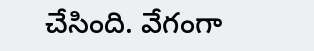చేసింది. వేగంగా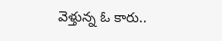వెళ్తున్న ఓ కారు..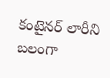కంటైనర్ లారీని బలంగా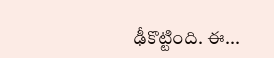ఢీకొట్టింది. ఈ...